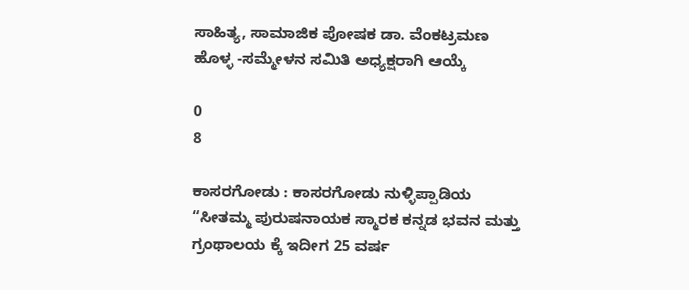ಸಾಹಿತ್ಯ, ಸಾಮಾಜಿಕ ಪೋಷಕ ಡಾ. ವೆಂಕಟ್ರಮಣ ಹೊಳ್ಳ -ಸಮ್ಮೇಳನ ಸಮಿತಿ ಅಧ್ಯಕ್ಷರಾಗಿ ಆಯ್ಕೆ

0
8

ಕಾಸರಗೋಡು : ಕಾಸರಗೋಡು ನುಳ್ಳಿಪ್ಪಾಡಿಯ “ಸೀತಮ್ಮ ಪುರುಷನಾಯಕ ಸ್ಮಾರಕ ಕನ್ನಡ ಭವನ ಮತ್ತು ಗ್ರಂಥಾಲಯ ಕ್ಕೆ ಇದೀಗ 25 ವರ್ಷ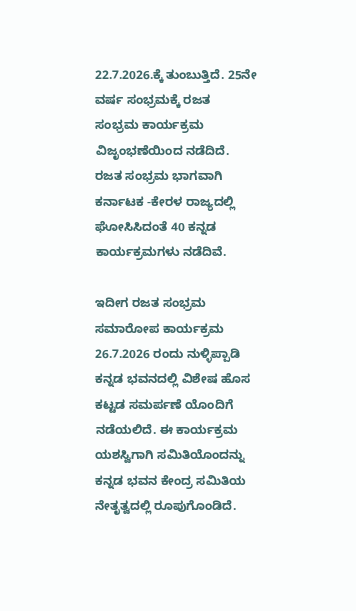22.7.2026.ಕ್ಕೆ ತುಂಬುತ್ತಿದೆ. 25ನೇ ವರ್ಷ ಸಂಭ್ರಮಕ್ಕೆ ರಜತ ಸಂಭ್ರಮ ಕಾರ್ಯಕ್ರಮ ವಿಜೃಂಭಣೆಯಿಂದ ನಡೆದಿದೆ. ರಜತ ಸಂಭ್ರಮ ಭಾಗವಾಗಿ ಕರ್ನಾಟಕ -ಕೇರಳ ರಾಜ್ಯದಲ್ಲಿ ಘೋಸಿಸಿದಂತೆ 40 ಕನ್ನಡ ಕಾರ್ಯಕ್ರಮಗಳು ನಡೆದಿವೆ.

ಇದೀಗ ರಜತ ಸಂಭ್ರಮ ಸಮಾರೋಪ ಕಾರ್ಯಕ್ರಮ 26.7.2026 ರಂದು ನುಳ್ಳಿಪ್ಪಾಡಿ ಕನ್ನಡ ಭವನದಲ್ಲಿ ವಿಶೇಷ ಹೊಸ ಕಟ್ಟಡ ಸಮರ್ಪಣೆ ಯೊಂದಿಗೆ ನಡೆಯಲಿದೆ. ಈ ಕಾರ್ಯಕ್ರಮ ಯಶಸ್ವಿಗಾಗಿ ಸಮಿತಿಯೊಂದನ್ನು ಕನ್ನಡ ಭವನ ಕೇಂದ್ರ ಸಮಿತಿಯ ನೇತೃತ್ವದಲ್ಲಿ ರೂಪುಗೊಂಡಿದೆ.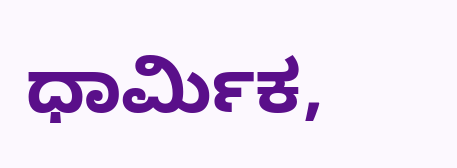ಧಾರ್ಮಿಕ,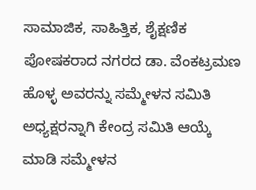ಸಾಮಾಜಿಕ, ಸಾಹಿತ್ತಿಕ, ಶೈಕ್ಷಣಿಕ ಪೋಷಕರಾದ ನಗರದ ಡಾ. ವೆಂಕಟ್ರಮಣ ಹೊಳ್ಳ ಅವರನ್ನು ಸಮ್ಮೇಳನ ಸಮಿತಿ ಅಧ್ಯಕ್ಷರನ್ನಾಗಿ ಕೇಂದ್ರ ಸಮಿತಿ ಆಯ್ಕೆ ಮಾಡಿ ಸಮ್ಮೇಳನ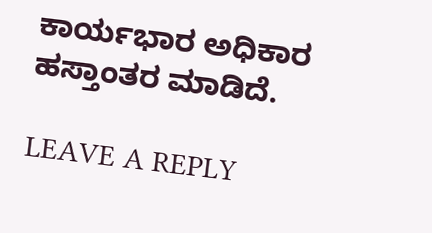ಕಾರ್ಯಭಾರ ಅಧಿಕಾರ ಹಸ್ತಾಂತರ ಮಾಡಿದೆ.

LEAVE A REPLY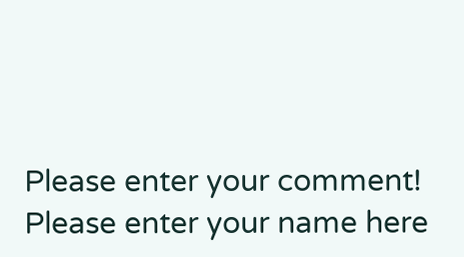Please enter your comment!
Please enter your name here